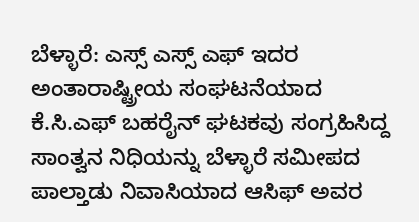ಬೆಳ್ಳಾರೆ: ಎಸ್ಸ್ ಎಸ್ಸ್ ಎಫ್ ಇದರ ಅಂತಾರಾಷ್ಟ್ರೀಯ ಸಂಘಟನೆಯಾದ ಕೆ.ಸಿ.ಎಫ್ ಬಹರೈನ್ ಘಟಕವು ಸಂಗ್ರಹಿಸಿದ್ದ ಸಾಂತ್ವನ ನಿಧಿಯನ್ನು ಬೆಳ್ಳಾರೆ ಸಮೀಪದ ಪಾಲ್ತಾಡು ನಿವಾಸಿಯಾದ ಆಸಿಫ್ ಅವರ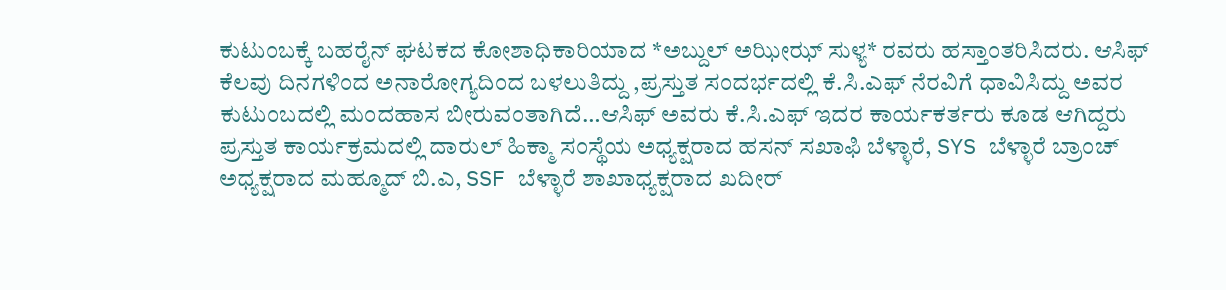ಕುಟುಂಬಕ್ಕೆ ಬಹರೈನ್ ಘಟಕದ ಕೋಶಾಧಿಕಾರಿಯಾದ *ಅಬ್ದುಲ್ ಅಝೀಝ್ ಸುಳ್ಯ* ರವರು ಹಸ್ತಾಂತರಿಸಿದರು. ಆಸಿಫ್ ಕೆಲವು ದಿನಗಳಿಂದ ಅನಾರೋಗ್ಯದಿಂದ ಬಳಲುತಿದ್ದು ,ಪ್ರಸ್ತುತ ಸಂದರ್ಭದಲ್ಲಿ ಕೆ.ಸಿ.ಎಫ್ ನೆರವಿಗೆ ಧಾವಿಸಿದ್ದು ಅವರ ಕುಟುಂಬದಲ್ಲಿ ಮಂದಹಾಸ ಬೀರುವಂತಾಗಿದೆ…ಆಸಿಫ್ ಅವರು ಕೆ.ಸಿ.ಎಫ್ ಇದರ ಕಾರ್ಯಕರ್ತರು ಕೂಡ ಆಗಿದ್ದರು
ಪ್ರಸ್ತುತ ಕಾರ್ಯಕ್ರಮದಲ್ಲಿ ದಾರುಲ್ ಹಿಕ್ಮಾ ಸಂಸ್ಥೆಯ ಅಧ್ಯಕ್ಷರಾದ ಹಸನ್ ಸಖಾಫಿ ಬೆಳ್ಳಾರೆ, SYS ಬೆಳ್ಳಾರೆ ಬ್ರಾಂಚ್ ಅಧ್ಯಕ್ಷರಾದ ಮಹ್ಮೂದ್ ಬಿ.ಎ, SSF ಬೆಳ್ಳಾರೆ ಶಾಖಾಧ್ಯಕ್ಷರಾದ ಖದೀರ್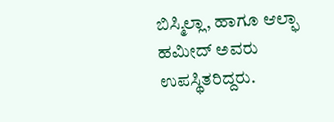ಬಿಸ್ಮಿಲ್ಲಾ, ಹಾಗೂ ಆಲ್ಫಾ ಹಮೀದ್ ಅವರು ಉಪಸ್ಥಿತರಿದ್ದರು.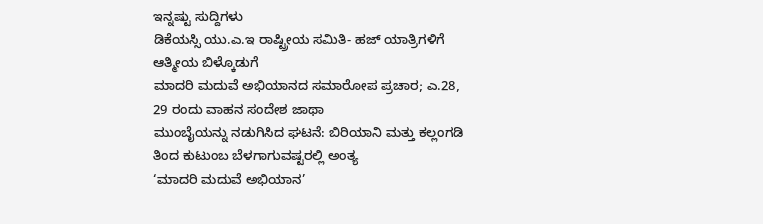ಇನ್ನಷ್ಟು ಸುದ್ದಿಗಳು
ಡಿಕೆಯಸ್ಸಿ ಯು.ಎ.ಇ ರಾಷ್ಟ್ರೀಯ ಸಮಿತಿ- ಹಜ್ ಯಾತ್ರಿಗಳಿಗೆ ಆತ್ಮೀಯ ಬಿಳ್ಕೊಡುಗೆ
ಮಾದರಿ ಮದುವೆ ಅಭಿಯಾನದ ಸಮಾರೋಪ ಪ್ರಚಾರ; ಎ.28, 29 ರಂದು ವಾಹನ ಸಂದೇಶ ಜಾಥಾ
ಮುಂಬೈಯನ್ನು ನಡುಗಿಸಿದ ಘಟನೆ: ಬಿರಿಯಾನಿ ಮತ್ತು ಕಲ್ಲಂಗಡಿ ತಿಂದ ಕುಟುಂಬ ಬೆಳಗಾಗುವಷ್ಟರಲ್ಲಿ ಅಂತ್ಯ
‘ಮಾದರಿ ಮದುವೆ ಅಭಿಯಾನ’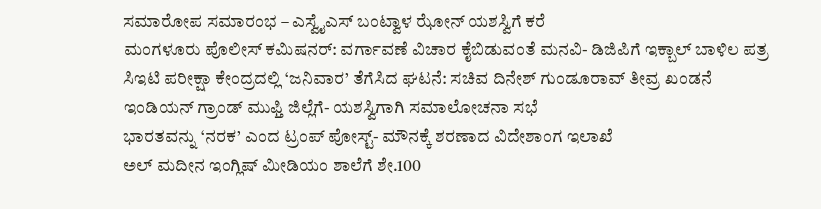ಸಮಾರೋಪ ಸಮಾರಂಭ – ಎಸ್ವೈಎಸ್ ಬಂಟ್ವಾಳ ಝೋನ್ ಯಶಸ್ವಿಗೆ ಕರೆ
ಮಂಗಳೂರು ಪೊಲೀಸ್ ಕಮಿಷನರ್: ವರ್ಗಾವಣೆ ವಿಚಾರ ಕೈಬಿಡುವಂತೆ ಮನವಿ- ಡಿಜಿಪಿಗೆ ಇಕ್ಬಾಲ್ ಬಾಳಿಲ ಪತ್ರ
ಸಿಇಟಿ ಪರೀಕ್ಷಾ ಕೇಂದ್ರದಲ್ಲಿ ‘ಜನಿವಾರ’ ತೆಗೆಸಿದ ಘಟನೆ: ಸಚಿವ ದಿನೇಶ್ ಗುಂಡೂರಾವ್ ತೀವ್ರ ಖಂಡನೆ
ಇಂಡಿಯನ್ ಗ್ರಾಂಡ್ ಮುಫ್ತಿ ಜಿಲ್ಲೆಗೆ- ಯಶಸ್ವಿಗಾಗಿ ಸಮಾಲೋಚನಾ ಸಭೆ
ಭಾರತವನ್ನು ‘ನರಕ’ ಎಂದ ಟ್ರಂಪ್ ಪೋಸ್ಟ್- ಮೌನಕ್ಕೆ ಶರಣಾದ ವಿದೇಶಾಂಗ ಇಲಾಖೆ
ಅಲ್ ಮದೀನ ಇಂಗ್ಲಿಷ್ ಮೀಡಿಯಂ ಶಾಲೆಗೆ ಶೇ.100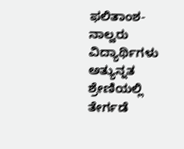ಫಲಿತಾಂಶ- ನಾಲ್ವರು ವಿದ್ಯಾರ್ಥಿಗಳು ಅತ್ಯುನ್ನತ ಶ್ರೇಣಿಯಲ್ಲಿ ತೇರ್ಗಡೆ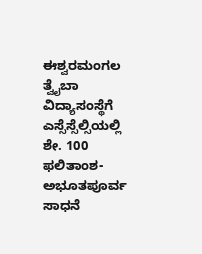ಈಶ್ವರಮಂಗಲ ತ್ವೈಬಾ ವಿದ್ಯಾಸಂಸ್ಥೆಗೆ ಎಸ್ಸೆಸ್ಸೆಲ್ಸಿಯಲ್ಲಿ ಶೇ. 100 ಫಲಿತಾಂಶ- ಅಭೂತಪೂರ್ವ ಸಾಧನೆ